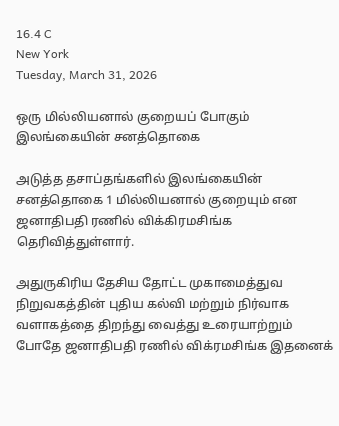16.4 C
New York
Tuesday, March 31, 2026

ஒரு மில்லியனால் குறையப் போகும் இலங்கையின் சனத்தொகை

அடுத்த தசாப்தங்களில் இலங்கையின் சனத்தொகை 1 மில்லியனால் குறையும் என ஜனாதிபதி ரணில் விக்கிரமசிங்க தெரிவித்துள்ளார்.

அதுருகிரிய தேசிய தோட்ட முகாமைத்துவ நிறுவகத்தின் புதிய கல்வி மற்றும் நிர்வாக வளாகத்தை திறந்து வைத்து உரையாற்றும் போதே ஜனாதிபதி ரணில் விக்ரமசிங்க இதனைக்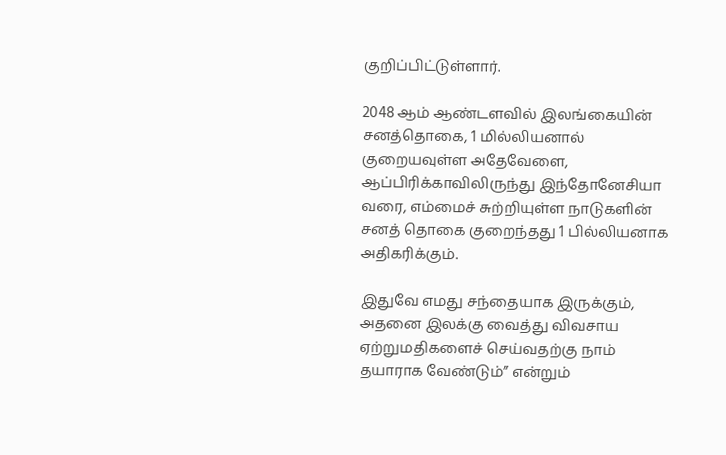குறிப்பிட்டுள்ளார்.

2048 ஆம் ஆண்டளவில் இலங்கையின் சனத்தொகை, 1 மில்லியனால் குறையவுள்ள அதேவேளை, ஆப்பிரிக்காவிலிருந்து இந்தோனேசியா வரை, எம்மைச் சுற்றியுள்ள நாடுகளின் சனத் தொகை குறைந்தது 1 பில்லியனாக அதிகரிக்கும்.

இதுவே எமது சந்தையாக இருக்கும், அதனை இலக்கு வைத்து விவசாய ஏற்றுமதிகளைச் செய்வதற்கு நாம் தயாராக வேண்டும்” என்றும்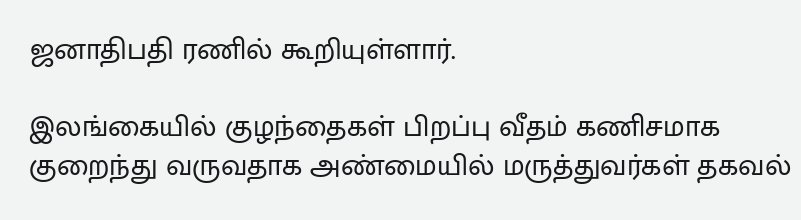ஜனாதிபதி ரணில் கூறியுள்ளார்.

இலங்கையில் குழந்தைகள் பிறப்பு வீதம் கணிசமாக குறைந்து வருவதாக அண்மையில் மருத்துவர்கள் தகவல்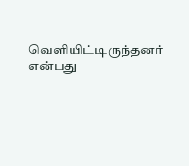வெளியிட்டிருந்தனர் என்பது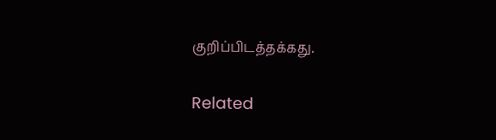குறிப்பிடத்தக்கது.

Related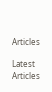Articles

Latest Articles